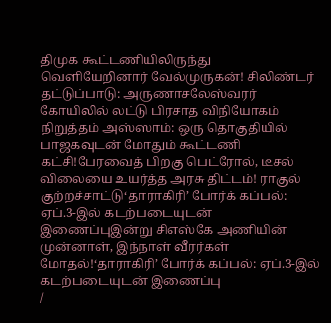திமுக கூட்டணியிலிருந்து வெளியேறினார் வேல்முருகன்! சிலிண்டர் தட்டுப்பாடு: அருணாசலேஸ்வரர் கோயிலில் லட்டு பிரசாத விநியோகம் நிறுத்தம் அஸ்ஸாம்: ஒரு தொகுதியில் பாஜகவுடன் மோதும் கூட்டணி கட்சி!பேரவைத் பிறகு பெட்ரோல், டீசல் விலையை உயர்த்த அரசு திட்டம்! ராகுல் குற்றச்சாட்டு‘தாராகிரி’ போர்க் கப்பல்: ஏப்.3-இல் கடற்படையுடன் இணைப்புஇன்று சிஎஸ்கே அணியின் முன்னாள், இந்நாள் வீரர்கள் மோதல்!‘தாராகிரி’ போர்க் கப்பல்: ஏப்.3-இல் கடற்படையுடன் இணைப்பு
/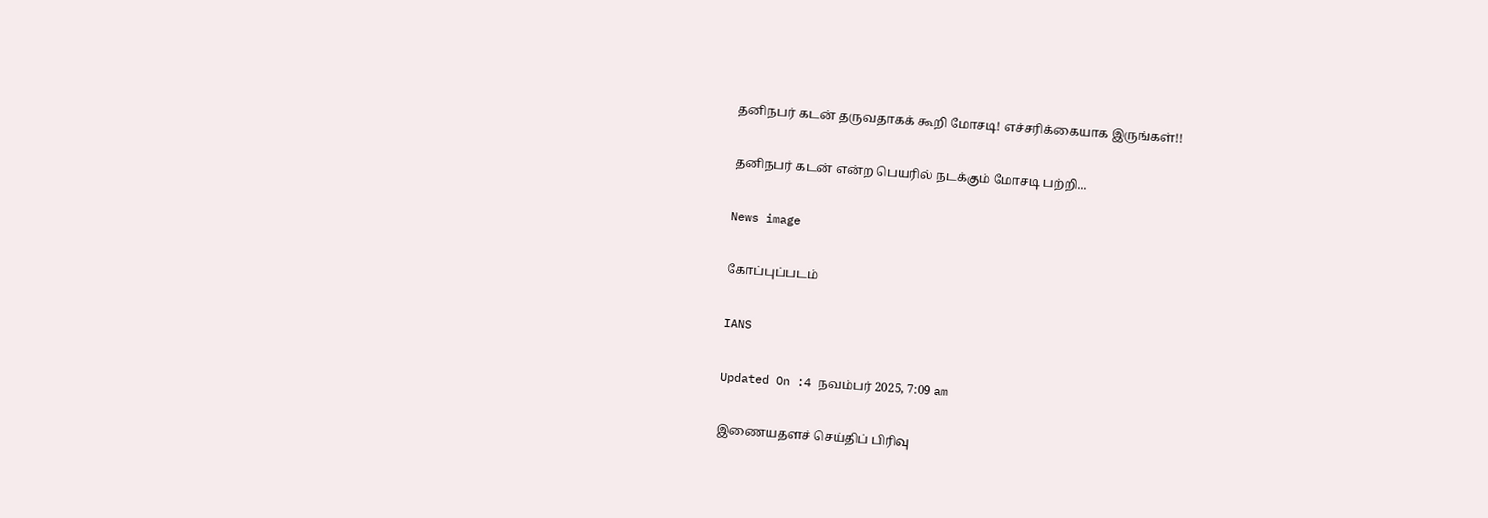தனிநபர் கடன் தருவதாகக் கூறி மோசடி! எச்சரிக்கையாக இருங்கள்!!

தனிநபர் கடன் என்ற பெயரில் நடக்கும் மோசடி பற்றி...

News image

கோப்புப்படம்

IANS

Updated On :4 நவம்பர் 2025, 7:09 am

இணையதளச் செய்திப் பிரிவு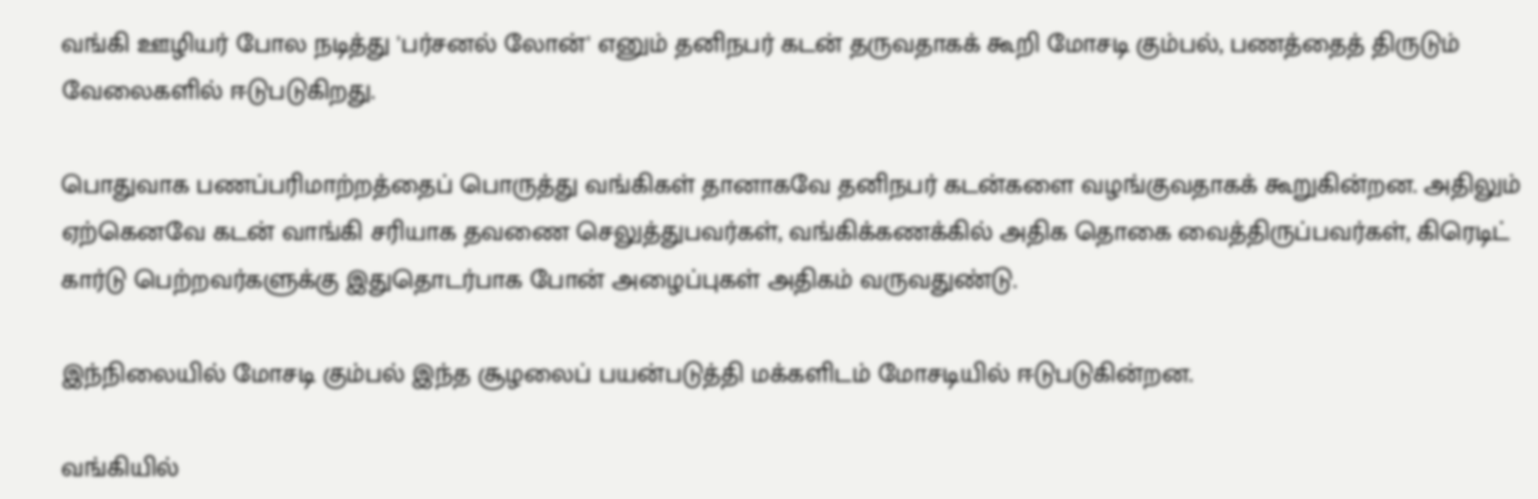வங்கி ஊழியர் போல நடித்து 'பர்சனல் லோன்' எனும் தனிநபர் கடன் தருவதாகக் கூறி மோசடி கும்பல், பணத்தைத் திருடும் வேலைகளில் ஈடுபடுகிறது.

பொதுவாக பணப்பரிமாற்றத்தைப் பொருத்து வங்கிகள் தானாகவே தனிநபர் கடன்களை வழங்குவதாகக் கூறுகின்றன. அதிலும் ஏற்கெனவே கடன் வாங்கி சரியாக தவணை செலுத்துபவர்கள், வங்கிக்கணக்கில் அதிக தொகை வைத்திருப்பவர்கள், கிரெடிட் கார்டு பெற்றவர்களுக்கு இதுதொடர்பாக போன் அழைப்புகள் அதிகம் வருவதுண்டு.

இந்நிலையில் மோசடி கும்பல் இந்த சூழலைப் பயன்படுத்தி மக்களிடம் மோசடியில் ஈடுபடுகின்றன.

வங்கியில்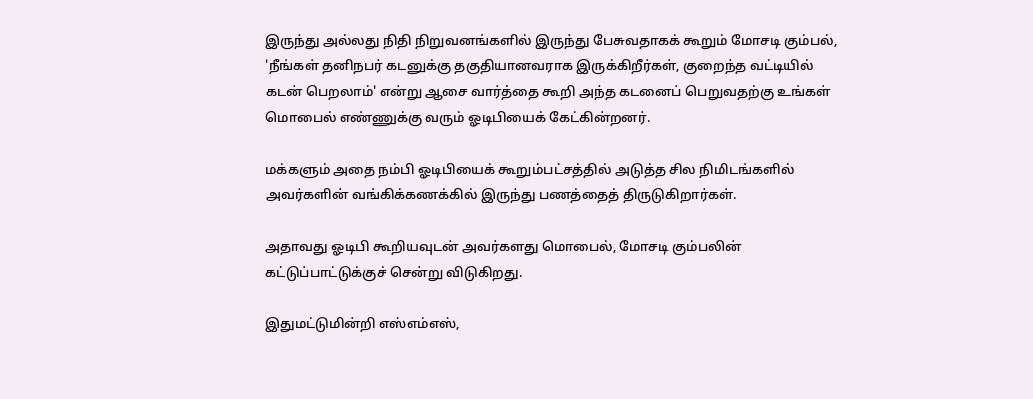இருந்து அல்லது நிதி நிறுவனங்களில் இருந்து பேசுவதாகக் கூறும் மோசடி கும்பல், 'நீங்கள் தனிநபர் கடனுக்கு தகுதியானவராக இருக்கிறீர்கள், குறைந்த வட்டியில் கடன் பெறலாம்' என்று ஆசை வார்த்தை கூறி அந்த கடனைப் பெறுவதற்கு உங்கள் மொபைல் எண்ணுக்கு வரும் ஓடிபியைக் கேட்கின்றனர்.

மக்களும் அதை நம்பி ஓடிபியைக் கூறும்பட்சத்தில் அடுத்த சில நிமிடங்களில் அவர்களின் வங்கிக்கணக்கில் இருந்து பணத்தைத் திருடுகிறார்கள்.

அதாவது ஓடிபி கூறியவுடன் அவர்களது மொபைல், மோசடி கும்பலின் கட்டுப்பாட்டுக்குச் சென்று விடுகிறது.

இதுமட்டுமின்றி எஸ்எம்எஸ்,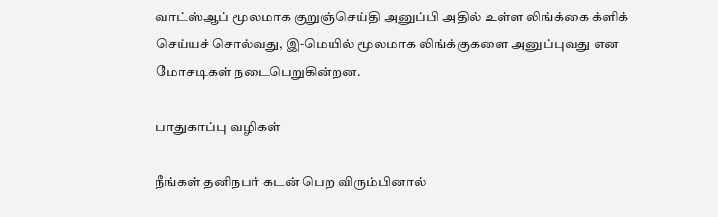வாட்ஸ்ஆப் மூலமாக குறுஞ்செய்தி அனுப்பி அதில் உள்ள லிங்க்கை க்ளிக் செய்யச் சொல்வது, இ-மெயில் மூலமாக லிங்க்குகளை அனுப்புவது என மோசடிகள் நடைபெறுகின்றன.

பாதுகாப்பு வழிகள்

நீங்கள் தனிநபர் கடன் பெற விரும்பினால்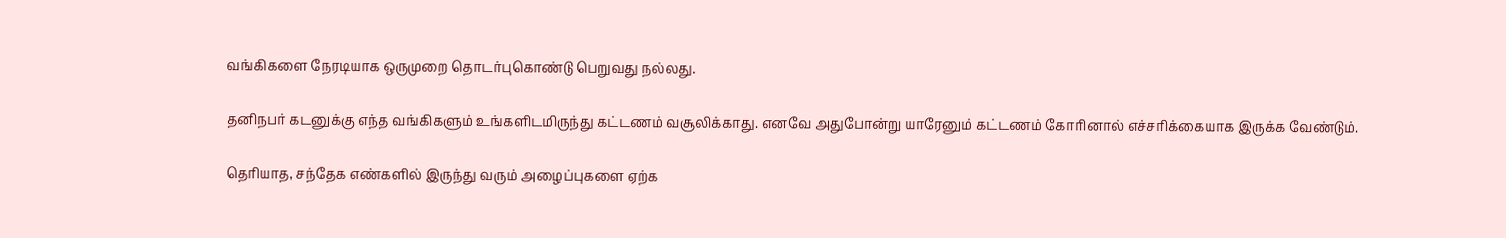வங்கிகளை நேரடியாக ஒருமுறை தொடர்புகொண்டு பெறுவது நல்லது.

தனிநபர் கடனுக்கு எந்த வங்கிகளும் உங்களிடமிருந்து கட்டணம் வசூலிக்காது. எனவே அதுபோன்று யாரேனும் கட்டணம் கோரினால் எச்சரிக்கையாக இருக்க வேண்டும்.

தெரியாத, சந்தேக எண்களில் இருந்து வரும் அழைப்புகளை ஏற்க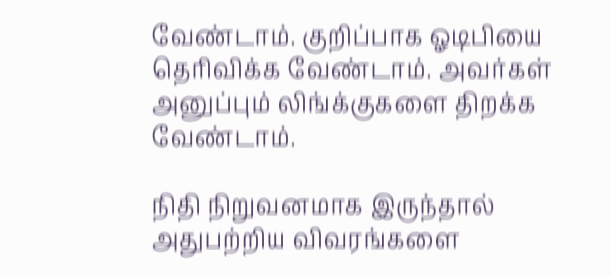வேண்டாம். குறிப்பாக ஓடிபியை தெரிவிக்க வேண்டாம். அவர்கள் அனுப்பும் லிங்க்குகளை திறக்க வேண்டாம்.

நிதி நிறுவனமாக இருந்தால் அதுபற்றிய விவரங்களை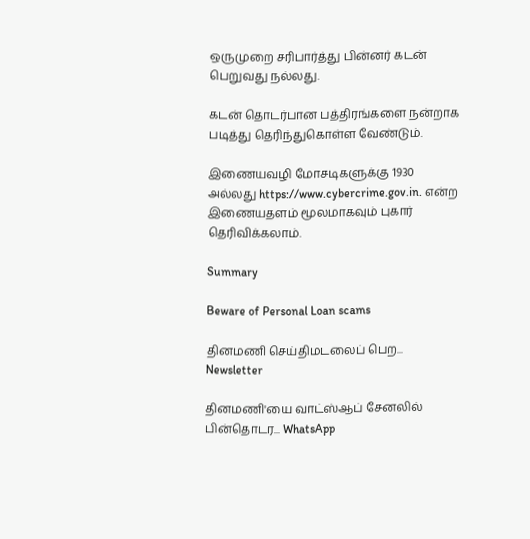ஒருமுறை சரிபார்த்து பின்னர் கடன் பெறுவது நல்லது.

கடன் தொடர்பான பத்திரங்களை நன்றாக படித்து தெரிந்துகொள்ள வேண்டும்.

இணையவழி மோசடிகளுக்கு 1930 அல்லது https://www.cybercrime.gov.in. என்ற இணையதளம் மூலமாகவும் புகார் தெரிவிக்கலாம்.

Summary

Beware of Personal Loan scams

தினமணி செய்திமடலைப் பெற... Newsletter

தினமணி'யை வாட்ஸ்ஆப் சேனலில் பின்தொடர... WhatsApp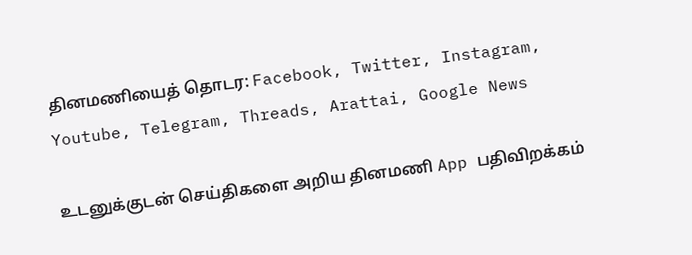தினமணியைத் தொடர: Facebook, Twitter, Instagram, Youtube, Telegram, Threads, Arattai, Google News

உடனுக்குடன் செய்திகளை அறிய தினமணி App பதிவிறக்கம்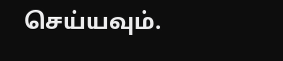செய்யவும்.